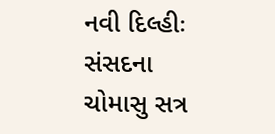નવી દિલ્હીઃ સંસદના ચોમાસુ સત્ર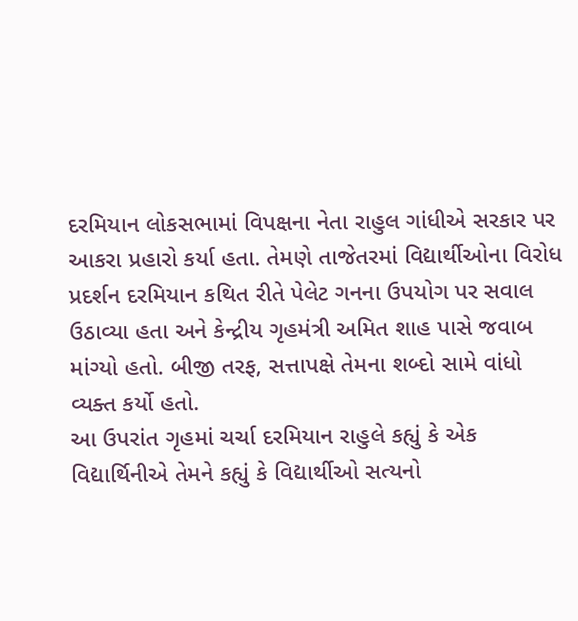દરમિયાન લોકસભામાં વિપક્ષના નેતા રાહુલ ગાંધીએ સરકાર પર આકરા પ્રહારો કર્યા હતા. તેમણે તાજેતરમાં વિદ્યાર્થીઓના વિરોધ પ્રદર્શન દરમિયાન કથિત રીતે પેલેટ ગનના ઉપયોગ પર સવાલ ઉઠાવ્યા હતા અને કેન્દ્રીય ગૃહમંત્રી અમિત શાહ પાસે જવાબ માંગ્યો હતો. બીજી તરફ, સત્તાપક્ષે તેમના શબ્દો સામે વાંધો વ્યક્ત કર્યો હતો.
આ ઉપરાંત ગૃહમાં ચર્ચા દરમિયાન રાહુલે કહ્યું કે એક વિદ્યાર્થિનીએ તેમને કહ્યું કે વિદ્યાર્થીઓ સત્યનો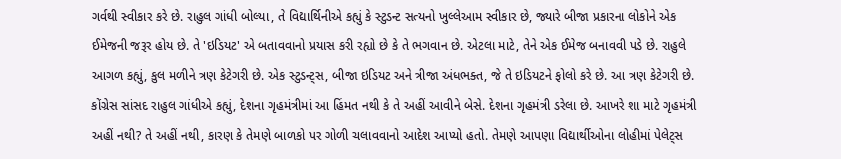ગર્વથી સ્વીકાર કરે છે. રાહુલ ગાંધી બોલ્યા, તે વિદ્યાર્થિનીએ કહ્યું કે સ્ટુડન્ટ સત્યનો ખુલ્લેઆમ સ્વીકાર છે, જ્યારે બીજા પ્રકારના લોકોને એક ઈમેજની જરૂર હોય છે. તે 'ઇડિયટ' એ બતાવવાનો પ્રયાસ કરી રહ્યો છે કે તે ભગવાન છે. એટલા માટે, તેને એક ઈમેજ બનાવવી પડે છે. રાહુલે આગળ કહ્યું, કુલ મળીને ત્રણ કેટેગરી છે. એક સ્ટુડન્ટ્સ, બીજા ઇડિયટ અને ત્રીજા અંધભક્ત, જે તે ઇડિયટને ફોલો કરે છે. આ ત્રણ કેટેગરી છે.
કોંગ્રેસ સાંસદ રાહુલ ગાંધીએ કહ્યું, દેશના ગૃહમંત્રીમાં આ હિંમત નથી કે તે અહીં આવીને બેસે. દેશના ગૃહમંત્રી ડરેલા છે. આખરે શા માટે ગૃહમંત્રી અહીં નથી? તે અહીં નથી, કારણ કે તેમણે બાળકો પર ગોળી ચલાવવાનો આદેશ આપ્યો હતો. તેમણે આપણા વિદ્યાર્થીઓના લોહીમાં પેલેટ્સ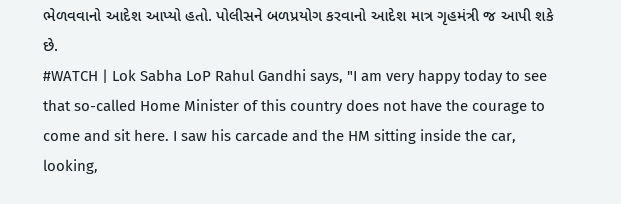ભેળવવાનો આદેશ આપ્યો હતો. પોલીસને બળપ્રયોગ કરવાનો આદેશ માત્ર ગૃહમંત્રી જ આપી શકે છે.
#WATCH | Lok Sabha LoP Rahul Gandhi says, "I am very happy today to see that so-called Home Minister of this country does not have the courage to come and sit here. I saw his carcade and the HM sitting inside the car, looking,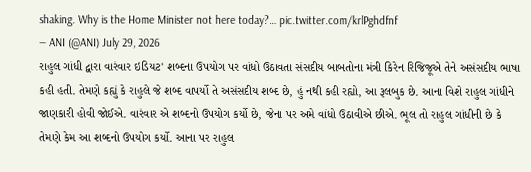shaking. Why is the Home Minister not here today?… pic.twitter.com/krlPghdfnf
— ANI (@ANI) July 29, 2026
રાહુલ ગાંધી દ્વારા વારંવાર ઇડિયટ' શબ્દના ઉપયોગ પર વાંધો ઉઠાવતા સંસદીય બાબતોના મંત્રી કિરેન રિજિજૂએ તેને અસંસદીય ભાષા કહી હતી. તેમણે કહ્યું કે રાહુલે જે શબ્દ વાપર્યો તે અસંસદીય શબ્દ છે, હું નથી કહી રહ્યો, આ રૂલબુક છે. આના વિશે રાહુલ ગાંધીને જાણકારી હોવી જોઈએ. વારંવાર એ શબ્દનો ઉપયોગ કર્યો છે, જેના પર અમે વાંધો ઉઠાવીએ છીએ. ભૂલ તો રાહુલ ગાંધીની છે કે તેમણે કેમ આ શબ્દનો ઉપયોગ કર્યો. આના પર રાહુલ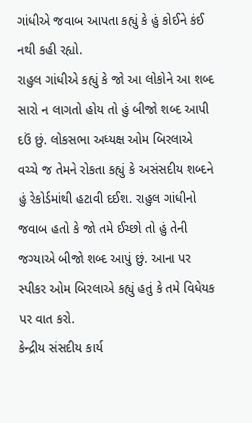ગાંધીએ જવાબ આપતા કહ્યું કે હું કોઈને કંઈ નથી કહી રહ્યો.
રાહુલ ગાંધીએ કહ્યું કે જો આ લોકોને આ શબ્દ સારો ન લાગતો હોય તો હું બીજો શબ્દ આપી દઉં છું. લોકસભા અધ્યક્ષ ઓમ બિરલાએ વચ્ચે જ તેમને રોકતા કહ્યું કે અસંસદીય શબ્દને હું રેકોર્ડમાંથી હટાવી દઈશ. રાહુલ ગાંધીનો જવાબ હતો કે જો તમે ઈચ્છો તો હું તેની જગ્યાએ બીજો શબ્દ આપું છું. આના પર સ્પીકર ઓમ બિરલાએ કહ્યું હતું કે તમે વિધેયક પર વાત કરો.
કેન્દ્રીય સંસદીય કાર્ય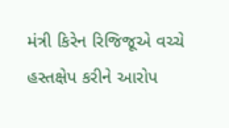મંત્રી કિરેન રિજિજૂએ વચ્ચે હસ્તક્ષેપ કરીને આરોપ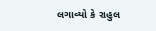લગાવ્યો કે રાહુલ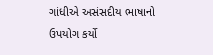ગાંધીએ અસંસદીય ભાષાનો ઉપયોગ કર્યો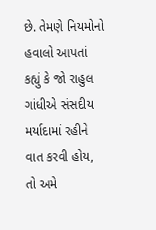છે. તેમણે નિયમોનો હવાલો આપતાં કહ્યું કે જો રાહુલ ગાંધીએ સંસદીય મર્યાદામાં રહીને વાત કરવી હોય, તો અમે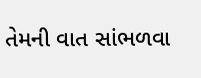તેમની વાત સાંભળવા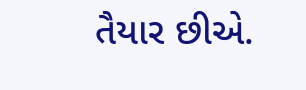તૈયાર છીએ.